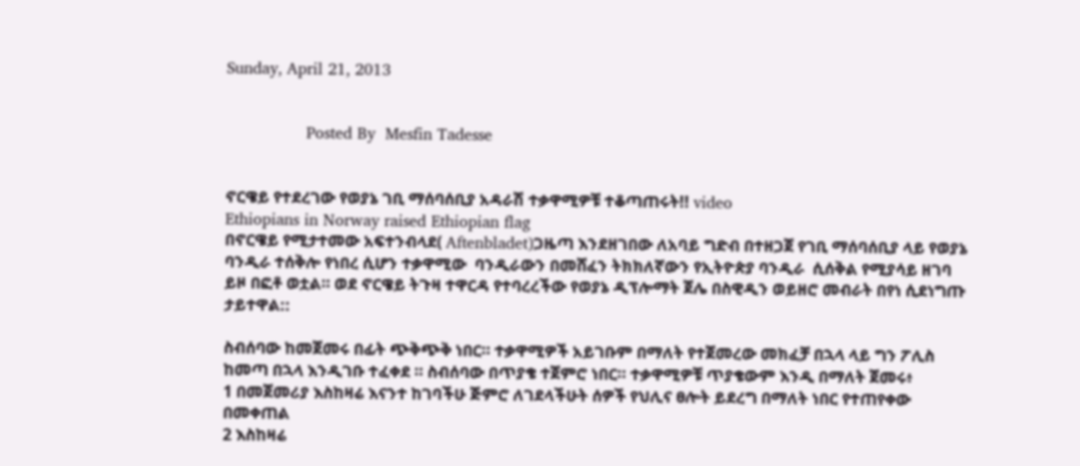Sunday, April 21, 2013


                Posted By  Mesfin Tadesse


ኖርዌይ የተደረገው የወያኔ ገቢ ማሰባሰቢያ አዳራሽ ተቃዋሚዎቹ ተቆጣጠሩት!! video
Ethiopians in Norway raised Ethiopian flag
በኖርዌይ የሚታተመው አፍተንብላደ( Aftenbladet)ጋዜጣ እንደዘገበው ለአባይ ግድብ በተዘጋጀ የገቢ ማሰባሰቢያ ላይ የወያኔ ባንዲራ ተሰቅሎ የነበረ ሲሆን ተቃዋሚው  ባንዲራውን በመሸፈን ትክክለኛውን የኢትዮጵያ ባንዲራ  ሲሰቅል የሚያሳይ ዘገባ ይዞ በፎቶ ወቷል። ወደ ኖርዌይ ትጉዛ ተዋርዳ የተባረረችው የወያኔ ዲፕሎማት ጀሌ በስዊዲን ወይዘሮ መብራት በየነ ሲደነግጡ ታይተዋል::

ስብሰባው ከመጀመሩ በፊት ጭቅጭቅ ነበር። ተቃዋሚዎች አይገቡም በማለት የተጀመረው መክፈቻ በኋላ ላይ ግን ፖሊስ ከመጣ በኋላ እንዲገቡ ተፈቀደ ። ስብሰባው በጥያቄ ተጀምሮ ነበር። ተቃዋሚዎቹ ጥያቄውም እንዲ በማለት ጀመሩ፥
1 በመጀመሪያ እስከዛሬ እናንተ ከገባችሁ ጅምሮ ለገደላችሁት ሰዎች የህሊና ፀሎት ይደረግ በማለት ነበር የተጠየቀው በመቀጠል
2 እስከዛሬ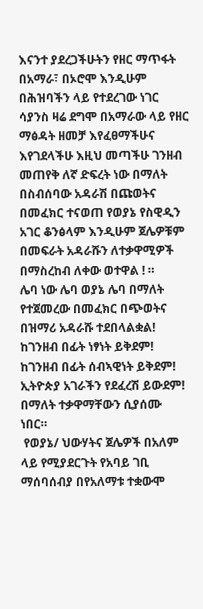እናንተ ያደረጋችሁትን የዘር ማጥፋት በአማራ፣ በኦሮሞ እንዲሁም በሕዝባችን ላይ የተደረገው ነገር ሳያንስ ዛሬ ደግሞ በአማራው ላይ የዘር ማፅዳት ዘመቻ እየፈፀማችሁና እየገደላችሁ እዚህ መጣችሁ ገንዘብ መጠየቅ ለኛ ድፍረት ነው በማለት በስብሰባው አዳራሽ በጩወትና በመፈክር ተናወጠ የወያኔ የስዊዲን አገር ቆንፅላም እንዲሁም ጀሌዎቹም በመፍራት አዳራሹን ለተቃዋሚዎች በማስረከብ ለቀው ወተዋል ! ።
ሌባ ነው ሌባ ወያኔ ሌባ በማለት የተጀመረው በመፈክር በጭወትና በዝማሪ አዳራሹ ተደበላልቋል!
ከገንዘብ በፊት ነፃነት ይቅደም!
ከገንዘብ በፊት ሰብኣዊነት ይቅደም!
ኢትዮጵያ አገራችን የደፈረሽ ይውደም! በማለት ተቃዋማቸውን ሲያሰሙ ነበር።
 የወያኔ/ ህውሃትና ጀሌዎች በአለም ላይ የሚያደርጉት የአባይ ገቢ ማሰባሰብያ በየአለማቱ ተቋውሞ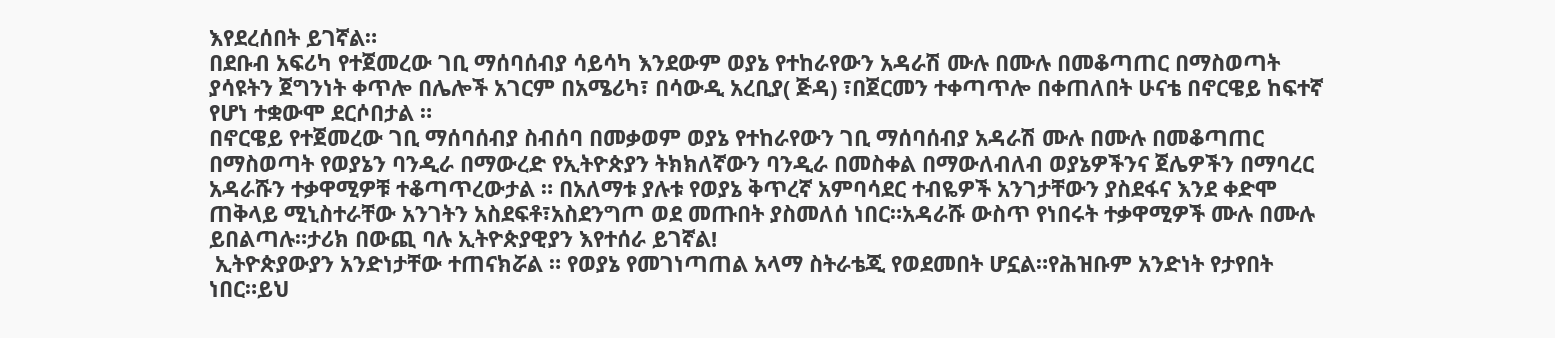እየደረሰበት ይገኛል።
በደቡብ አፍሪካ የተጀመረው ገቢ ማሰባሰብያ ሳይሳካ እንደውም ወያኔ የተከራየውን አዳራሽ ሙሉ በሙሉ በመቆጣጠር በማስወጣት ያሳዩትን ጀግንነት ቀጥሎ በሌሎች አገርም በአሜሪካ፣ በሳውዲ አረቢያ( ጅዳ) ፣በጀርመን ተቀጣጥሎ በቀጠለበት ሁናቴ በኖርዌይ ከፍተኛ የሆነ ተቋውሞ ደርሶበታል ።
በኖርዌይ የተጀመረው ገቢ ማሰባሰብያ ስብሰባ በመቃወም ወያኔ የተከራየውን ገቢ ማሰባሰብያ አዳራሽ ሙሉ በሙሉ በመቆጣጠር በማስወጣት የወያኔን ባንዲራ በማውረድ የኢትዮጵያን ትክክለኛውን ባንዲራ በመስቀል በማውለብለብ ወያኔዎችንና ጀሌዎችን በማባረር አዳራሹን ተቃዋሚዎቹ ተቆጣጥረውታል ። በአለማቱ ያሉቱ የወያኔ ቅጥረኛ አምባሳደር ተብዬዎች አንገታቸውን ያስደፋና እንደ ቀድሞ ጠቅላይ ሚኒስተራቸው አንገትን አስደፍቶ፣አስደንግጦ ወደ መጡበት ያስመለሰ ነበር።አዳራሹ ውስጥ የነበሩት ተቃዋሚዎች ሙሉ በሙሉ ይበልጣሉ።ታሪክ በውጪ ባሉ ኢትዮጵያዊያን እየተሰራ ይገኛል!
 ኢትዮጵያውያን አንድነታቸው ተጠናክሯል ። የወያኔ የመገነጣጠል አላማ ስትራቴጂ የወደመበት ሆኗል።የሕዝቡም አንድነት የታየበት ነበር።ይህ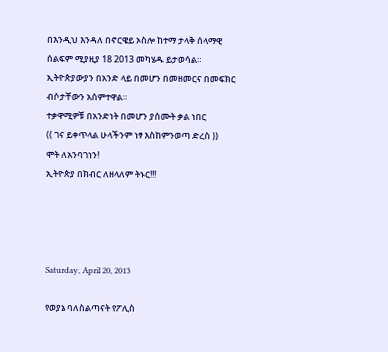በእንዲህ እንዳለ በኖርዌይ ኦስሎ ከተማ ታላቅ ሰላማዊ ሰልፍም ሚያዚያ 18 2013 መካሄዱ ይታወሳል።
ኢትዮጵያውያን በአንድ ላይ በመሆን በመዘመርና በመፍክር ብሶታቸውን አሰምተዋል።
ተቃዋሚዎቹ በአንድነት በመሆን ያሰሙት ቃል ነበር
(( ገና ይቀጥላል ሁላችንም ነፃ እስከምንወጣ ድረስ ))
ሞት ለአንባገነን!
ኢትዮጵያ በክብር ለዘላለም ትኑር!!!




Saturday, April 20, 2013

የወያኔ ባለስልጣናት የፖሊስ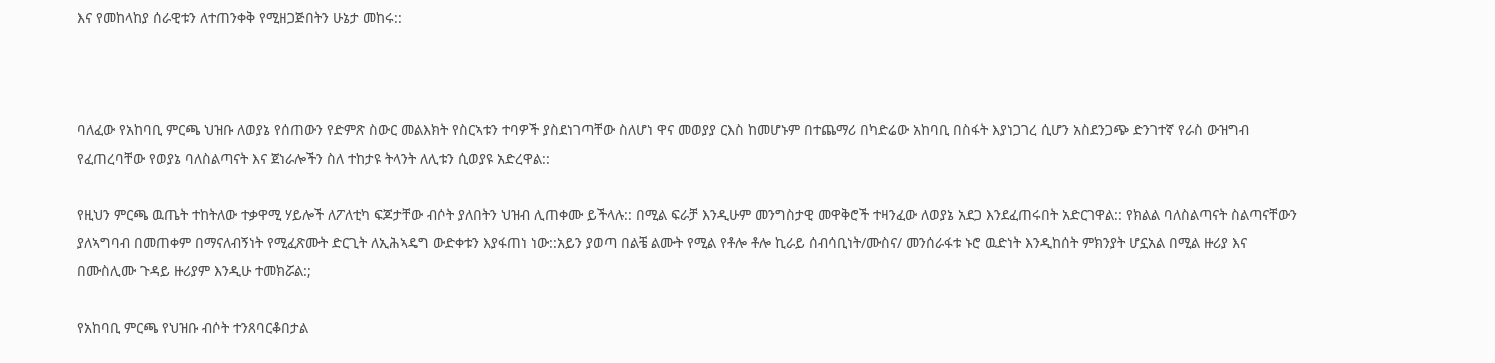እና የመከላከያ ሰራዊቱን ለተጠንቀቅ የሚዘጋጅበትን ሁኔታ መከሩ::



ባለፈው የአከባቢ ምርጫ ህዝቡ ለወያኔ የሰጠውን የድምጽ ስውር መልእክት የስርኣቱን ተባዎች ያስደነገጣቸው ስለሆነ ዋና መወያያ ርእስ ከመሆኑም በተጨማሪ በካድሬው አከባቢ በስፋት እያነጋገረ ሲሆን አስደንጋጭ ድንገተኛ የራስ ውዝግብ የፈጠረባቸው የወያኔ ባለስልጣናት እና ጀነራሎችን ስለ ተከታዩ ትላንት ለሊቱን ሲወያዩ አድረዋል::

የዚህን ምርጫ ዉጤት ተከትለው ተቃዋሚ ሃይሎች ለፖለቲካ ፍጆታቸው ብሶት ያለበትን ህዝብ ሊጠቀሙ ይችላሉ:: በሚል ፍራቻ እንዲሁም መንግስታዊ መዋቅሮች ተዛንፈው ለወያኔ አደጋ እንደፈጠሩበት አድርገዋል:: የክልል ባለስልጣናት ስልጣናቸውን ያለኣግባብ በመጠቀም በማናለብኝነት የሚፈጽሙት ድርጊት ለኢሕኣዴግ ውድቀቱን እያፋጠነ ነው::አይን ያወጣ በልቼ ልሙት የሚል የቶሎ ቶሎ ኪራይ ሰብሳቢነት/ሙስና/ መንሰራፋቱ ኑሮ ዉድነት እንዲከሰት ምክንያት ሆኗአል በሚል ዙሪያ እና በሙስሊሙ ጉዳይ ዙሪያም እንዲሁ ተመክሯል:;

የአከባቢ ምርጫ የህዝቡ ብሶት ተንጸባርቆበታል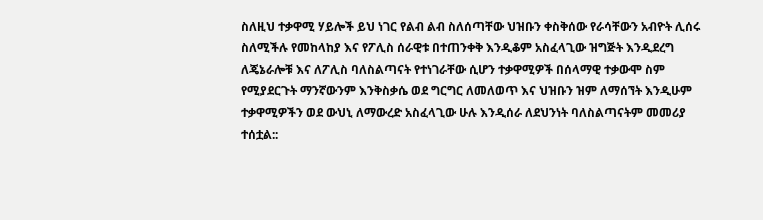ስለዚህ ተቃዋሚ ሃይሎች ይህ ነገር የልብ ልብ ስለሰጣቸው ህዝቡን ቀስቅሰው የራሳቸውን አብዮት ሊሰሩ ስለሚችሉ የመከላከያ እና የፖሊስ ሰራዊቱ በተጠንቀቅ እንዲቆም አስፈላጊው ዝግጅት እንዲደረግ ለጄኔራሎቹ እና ለፖሊስ ባለስልጣናት የተነገራቸው ሲሆን ተቃዋሚዎች በሰላማዊ ተቃውሞ ስም የሚያደርጉት ማንኛውንም እንቅስቃሴ ወደ ግርግር ለመለወጥ እና ህዝቡን ዝም ለማሰኘት እንዲሁም ተቃዋሚዎችን ወደ ውህኒ ለማውረድ አስፈላጊው ሁሉ እንዲሰራ ለደህንነት ባለስልጣናትም መመሪያ ተሰቷል::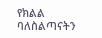የክልል ባለስልጣናትን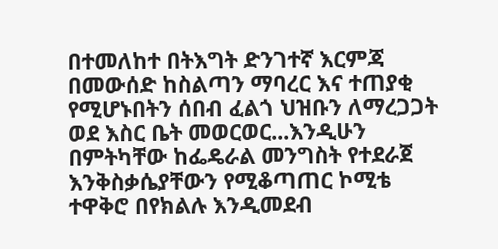በተመለከተ በትእግት ድንገተኛ እርምጃ በመውሰድ ከስልጣን ማባረር እና ተጠያቂ የሚሆኑበትን ሰበብ ፈልጎ ህዝቡን ለማረጋጋት ወደ እስር ቤት መወርወር...እንዲሁን በምትካቸው ከፌዴራል መንግስት የተደራጀ እንቅስቃሴያቸውን የሚቆጣጠር ኮሚቴ ተዋቅሮ በየክልሉ እንዲመደብ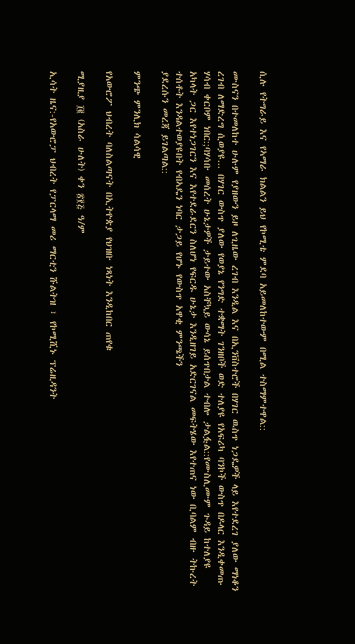ሲሉ የትግራይ እና የኣማራ ክልልን ይህ የኮሚቴ ምደባ አይመለከተውም በሚል ተስማምተዋል::

ሙስናን በተመለከተ ሁሉም የያዘውን ይዞ ለጊዜው ረገብ እንዲል እና በኢንቨስተሮች በሃገር ዉስጥ ነጋዴዎች ላይ እየተደረገ ያለው ማነቆን ረገብ ለማድረግ ሲወያዩ... በሃገር ውስጥ ያለው የወያኔ የንግድ ተቋማት ገንዘቦች ወድ ተለያዩ የአፍሪካ ባንኮች ውስጥ በዶላር እንዲቀመጡ ሃሳብ ቀርቦም ነበር:;ባሃሳቡ መሰረት ሁኔታዎች ታይተው አስቸኳይ ውሳኔ ይሰጥበታል ተብሎ ታልፏል::የሙስሊሙም ጉዳይ ከተለያዩ አካላት ጋር እየተነጋገርን እና እየተደራደርን ስለሆነ የፍርዱ ሁኔታ እንዲዘገይ አድርገናል መፍትሄው እየተጠና ነው ቢባልም ብዙ ትኩረት ተሰቶት እንዳልተወያዩበት የብኣዴን ነባር ታጋይ የሆኑ የውስጥ አዋቂ ምንጫችን
ያደረሱን መረጃ ይገልጣል::

ምንጭ ምንሊክ ሳልሳዊ

የአውሮፖ ህብረት ባለስልጣናት በኢትዮጵያ የህዝቡ ነጻነት እንዲከበር ጠየቁ

ሚያዚያ ፲፪ (አስራ ሁለት) ቀን ፳፻፭ ዓ/ም

ኢሳት ዜና:-የአውሮፓ ህብረት የፓርላማ መሪ ማርቲን ሹልትዝ ፣ የኮሚሺኑ ፕሬዚዳንት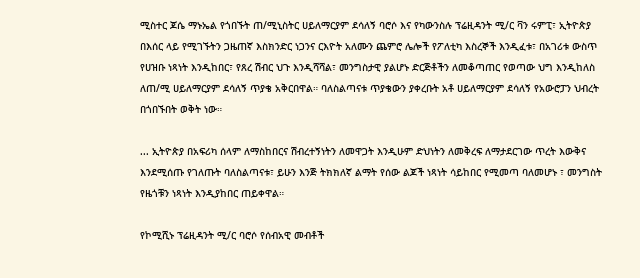ሚስተር ጆሴ ማኑኤል የጎበኙት ጠ/ሚኒስትር ሀይለማርያም ደሳለኝ ባሮሶ እና የካውንስሉ ፕሬዚዳንት ሚ/ር ቫን ሩምፒ፣ ኢትዮጵያ በእሰር ላይ የሚገኙትን ጋዜጠኛ እስክንድር ነጋንና ርእዮት አለሙን ጨምሮ ሌሎች የፖለቲካ እስረኞች እንዲፈቱ፣ በአገሪቱ ውስጥ የሀዝቡ ነጻነት እንዲከበር፣ የጸረ ሽብር ህጉ እንዲሻሻል፣ መንግስታዊ ያልሆኑ ድርጅቶችን ለመቆጣጠር የወጣው ህግ እንዲከለስ ለጠ/ሚ ሀይለማርያም ደሳለኝ ጥያቄ አቅርበዋል። ባለስልጣናቱ ጥያቄውን ያቀረቡት አቶ ሀይለማርያም ደሳለኝ የአውሮፓን ህብረት በጎበኙበት ወቅት ነው።

... ኢትዮጵያ በአፍሪካ ሰላም ለማስከበርና ሽብረተኝነትን ለመዋጋት እንዲሁም ድህነትን ለመቅረፍ ለማታደርገው ጥረት እውቅና እንደሚሰጡ የገለጡት ባለስልጣናቱ፣ ይሁን እንጅ ትክክለኛ ልማት የሰው ልጆች ነጻነት ሳይከበር የሚመጣ ባለመሆኑ ፣ መንግስት የዜጎቹን ነጻነት እንዲያከበር ጠይቀዋል።

የኮሚሺኑ ፕሬዚዳንት ሚ/ር ባሮሶ የሰብአዊ መብቶች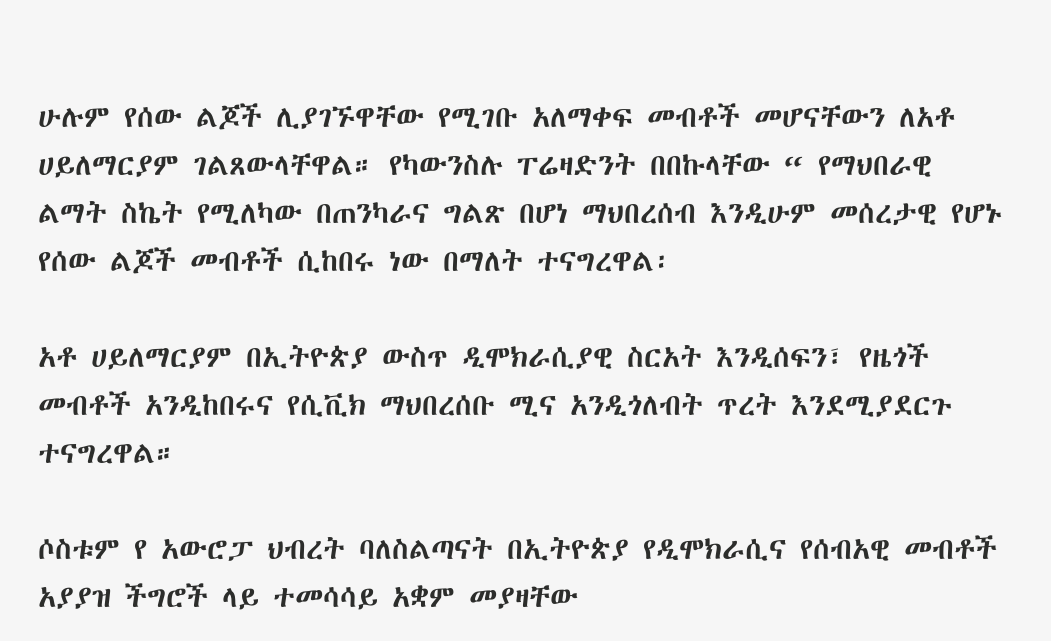ሁሉም የሰው ልጆች ሊያገኙዋቸው የሚገቡ አለማቀፍ መብቶች መሆናቸውን ለአቶ ሀይለማርያም ገልጸውላቸዋል። የካውንስሉ ፐሬዛድንት በበኩላቸው “ የማህበራዊ ልማት ስኬት የሚለካው በጠንካራና ግልጽ በሆነ ማህበረሰብ እንዲሁም መሰረታዊ የሆኑ የሰው ልጆች መብቶች ሲከበሩ ነው በማለት ተናግረዋል፡

አቶ ሀይለማርያም በኢትዮጵያ ውስጥ ዲሞክራሲያዊ ስርአት እንዲሰፍን፣ የዜጎች መብቶች አንዲከበሩና የሲቪክ ማህበረሰቡ ሚና አንዲጎለብት ጥረት እንደሚያደርጉ ተናግረዋል።

ሶስቱም የ አውሮፓ ህብረት ባለስልጣናት በኢትዮጵያ የዲሞክራሲና የሰብአዊ መብቶች አያያዝ ችግሮች ላይ ተመሳሳይ አቋም መያዛቸው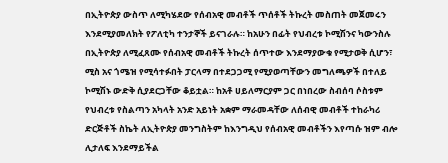በኢትዮጵያ ውስጥ ለሚካሄደው የሰብአዊ መብቶች ጥሰቶች ትኩረት መስጠት መጀመሩን እንደሚያመለክት የፖለቲካ ተንታኞች ይናገራሉ። ከአሁን በፊት የህብረቱ ኮሚሽንና ካውንስሉ በኢትዮጵያ ለሚፈጸሙ የሰብአዊ መብቶች ትኩረት ሰጥተው እንደማያውቁ የሚታወቅ ሲሆን፣ ሚስ አና ጎሜዝ የሚሳተፉበት ፓርላማ በተደጋጋሚ የሚያወጣቸውን መግለጫዎች በተለይ ኮሚሽኑ ውድቅ ሲያደርጋቸው ቆይቷል። ከአቶ ሀይለማርያም ጋር በነበረው ስብሰባ ሶስቱም የህብረቱ የስልጣን አካላት አንድ አይነት አቋም ማራመዳቸው ለሰብዊ መብቶች ተከራካሪ ድርጅቶች ስኬት ለኢትዮጵያ መንግስትም ከእንግዲህ የሰብአዊ መብቶችን እየጣሱ ዝም ብሎ ሊታለፍ እንደማይችል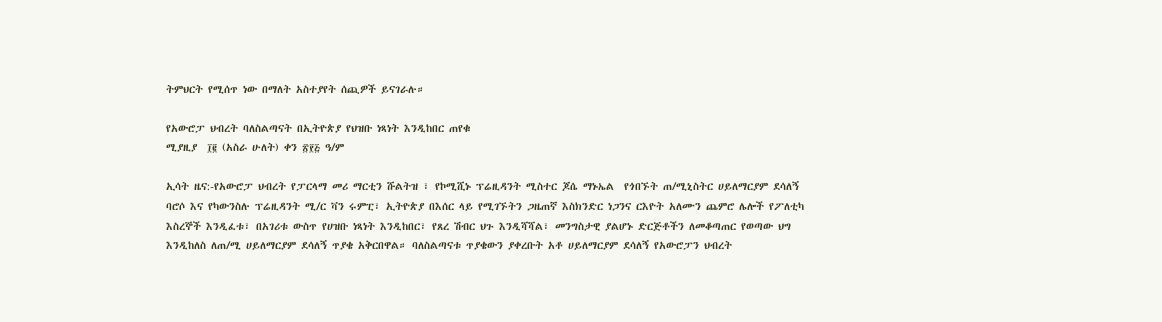ትምህርት የሚሰጥ ነው በማለት አስተያየት ሰጪዎች ይናገራሉ።

የአውሮፓ ህብረት ባለስልጣናት በኢትዮጵያ የህዝቡ ነጻነት እንዲከበር ጠየቁ
ሚያዚያ  ፲፪ (አስራ ሁለት) ቀን ፳፻፭ ዓ/ም

ኢሳት ዜና:-የአውሮፓ ህብረት የፓርላማ መሪ ማርቲን ሹልትዝ ፣ የኮሚሺኑ ፕሬዚዳንት ሚስተር ጆሴ ማኑኤል  የጎበኙት ጠ/ሚኒስትር ሀይለማርያም ደሳለኝ ባሮሶ እና የካውንስሉ ፕሬዚዳንት ሚ/ር ቫን ሩምፒ፣ ኢትዮጵያ በእሰር ላይ የሚገኙትን ጋዜጠኛ እስክንድር ነጋንና ርእዮት አለሙን ጨምሮ ሌሎች የፖለቲካ እስረኞች እንዲፈቱ፣ በአገሪቱ ውስጥ የሀዝቡ ነጻነት እንዲከበር፣ የጸረ ሽብር ህጉ እንዲሻሻል፣ መንግስታዊ ያልሆኑ ድርጅቶችን ለመቆጣጠር የወጣው ህግ እንዲከለስ ለጠ/ሚ ሀይለማርያም ደሳለኝ ጥያቄ አቅርበዋል። ባለስልጣናቱ ጥያቄውን ያቀረቡት አቶ ሀይለማርያም ደሳለኝ የአውሮፓን ህብረት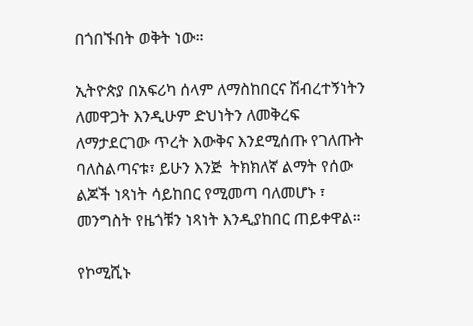በጎበኙበት ወቅት ነው።

ኢትዮጵያ በአፍሪካ ሰላም ለማስከበርና ሽብረተኝነትን ለመዋጋት እንዲሁም ድህነትን ለመቅረፍ ለማታደርገው ጥረት እውቅና እንደሚሰጡ የገለጡት ባለስልጣናቱ፣ ይሁን እንጅ  ትክክለኛ ልማት የሰው ልጆች ነጻነት ሳይከበር የሚመጣ ባለመሆኑ ፣ መንግስት የዜጎቹን ነጻነት እንዲያከበር ጠይቀዋል።

የኮሚሺኑ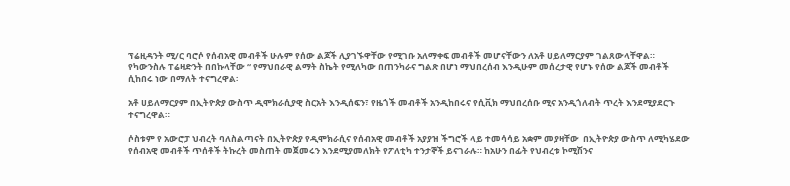ፕሬዚዳንት ሚ/ር ባሮሶ የሰብአዊ መብቶች ሁሉም የሰው ልጆች ሊያገኙዋቸው የሚገቡ አለማቀፍ መብቶች መሆናቸውን ለአቶ ሀይለማርያም ገልጸውላቸዋል። የካውንስሉ ፐሬዛድንት በበኩላቸው “ የማህበራዊ ልማት ስኬት የሚለካው በጠንካራና ግልጽ በሆነ ማህበረሰብ እንዲሁም መሰረታዊ የሆኑ የሰው ልጆች መብቶች ሲከበሩ ነው በማለት ተናግረዋል፡

አቶ ሀይለማርያም በኢትዮጵያ ውስጥ ዲሞክራሲያዊ ስርአት እንዲሰፍን፣ የዜጎች መብቶች አንዲከበሩና የሲቪክ ማህበረሰቡ ሚና አንዲጎለብት ጥረት እንደሚያደርጉ ተናግረዋል።

ሶስቱም የ አውሮፓ ህብረት ባለስልጣናት በኢትዮጵያ የዲሞክራሲና የሰብአዊ መብቶች አያያዝ ችግሮች ላይ ተመሳሳይ አቋም መያዛቸው  በኢትዮጵያ ውስጥ ለሚካሄደው የሰብአዊ መብቶች ጥሰቶች ትኩረት መስጠት መጀመሩን እንደሚያመለክት የፖለቲካ ተንታኞች ይናገራሉ። ከአሁን በፊት የህብረቱ ኮሚሽንና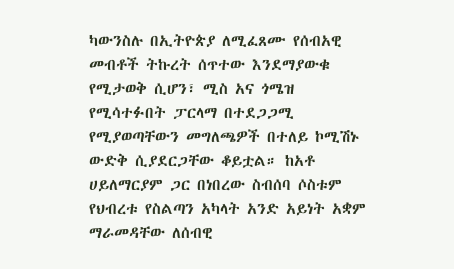ካውንስሉ በኢትዮጵያ ለሚፈጸሙ የሰብአዊ መብቶች ትኩረት ሰጥተው እንደማያውቁ የሚታወቅ ሲሆን፣ ሚስ አና ጎሜዝ የሚሳተፉበት ፓርላማ በተደጋጋሚ የሚያወጣቸውን መግለጫዎች በተለይ ኮሚሽኑ  ውድቅ ሲያደርጋቸው ቆይቷል። ከአቶ ሀይለማርያም ጋር በነበረው ስብሰባ ሶስቱም የህብረቱ የስልጣን አካላት አንድ አይነት አቋም ማራመዳቸው ለሰብዊ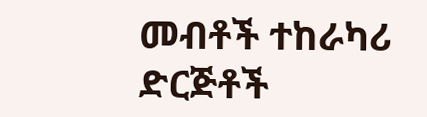መብቶች ተከራካሪ ድርጅቶች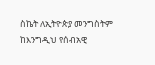ስኬት ለኢትዮጵያ መንግስትም ከእንግዲህ የሰብአዊ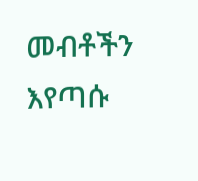መብቶችን እየጣሱ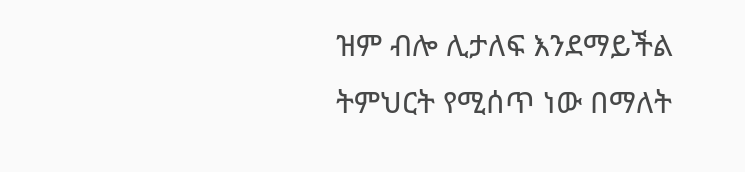ዝም ብሎ ሊታለፍ እንደማይችል ትምህርት የሚሰጥ ነው በማለት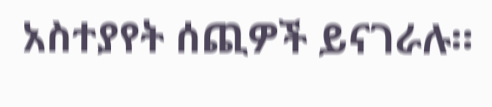አስተያየት ሰጪዎች ይናገራሉ።